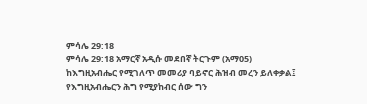ምሳሌ 29:18
ምሳሌ 29:18 አማርኛ አዲሱ መደበኛ ትርጉም (አማ05)
ከእግዚአብሔር የሚገለጥ መመሪያ ባይኖር ሕዝብ መረን ይለቀቃል፤ የእግዚአብሔርን ሕግ የሚያከብር ሰው ግን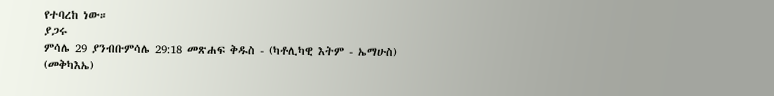የተባረከ ነው።
ያጋሩ
ምሳሌ 29 ያንብቡምሳሌ 29:18 መጽሐፍ ቅዱስ - (ካቶሊካዊ እትም - ኤማሁስ) (መቅካእኤ)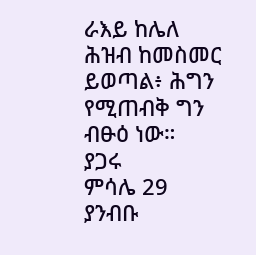ራእይ ከሌለ ሕዝብ ከመስመር ይወጣል፥ ሕግን የሚጠብቅ ግን ብፁዕ ነው።
ያጋሩ
ምሳሌ 29 ያንብቡ